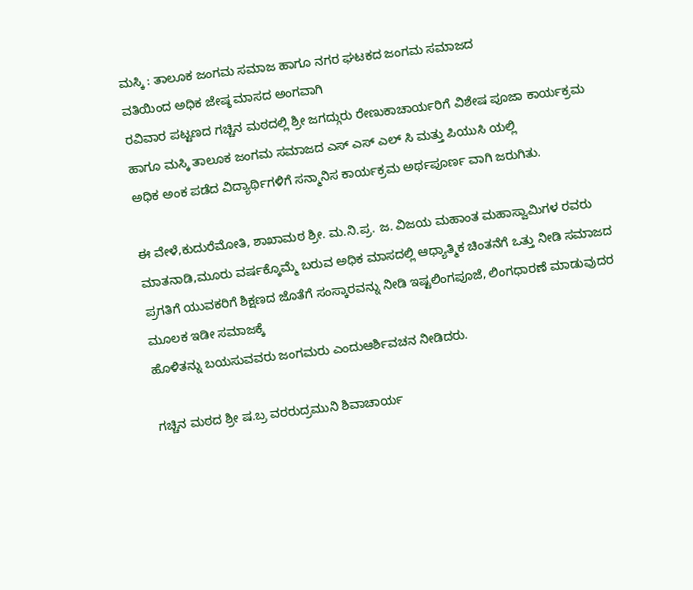ಮಸ್ಕಿ : ತಾಲೂಕ ಜಂಗಮ ಸಮಾಜ ಹಾಗೂ ನಗರ ಘಟಕದ ಜಂಗಮ ಸಮಾಜದ
ವತಿಯಿಂದ ಅಧಿಕ ಜೇಷ್ಠ ಮಾಸದ ಅಂಗವಾಗಿ
ರವಿವಾರ ಪಟ್ಟಣದ ಗಚ್ಚಿನ ಮಠದಲ್ಲಿ ಶ್ರೀ ಜಗದ್ಗುರು ರೇಣುಕಾಚಾರ್ಯರಿಗೆ ವಿಶೇಷ ಪೂಜಾ ಕಾರ್ಯಕ್ರಮ
ಹಾಗೂ ಮಸ್ಕಿ ತಾಲೂಕ ಜಂಗಮ ಸಮಾಜದ ಎಸ್ ಎಸ್ ಎಲ್ ಸಿ ಮತ್ತು ಪಿಯುಸಿ ಯಲ್ಲಿ
ಅಧಿಕ ಅಂಕ ಪಡೆದ ವಿದ್ಯಾರ್ಥಿಗಳಿಗೆ ಸನ್ಮಾನಿಸ ಕಾರ್ಯಕ್ರಮ ಅರ್ಥಪೂರ್ಣ ವಾಗಿ ಜರುಗಿತು.

ಈ ವೇಳೆ,ಕುದುರೆಮೋತಿ, ಶಾಖಾಮಠ ಶ್ರೀ. ಮ.ನಿ.ಪ್ರ. ಜ. ವಿಜಯ ಮಹಾಂತ ಮಹಾಸ್ವಾಮಿಗಳ ರವರು ಮಾತನಾಡಿ,ಮೂರು ವರ್ಷಕ್ಕೊಮ್ಮೆ ಬರುವ ಅಧಿಕ ಮಾಸದಲ್ಲಿ ಆಧ್ಯಾತ್ಮಿಕ ಚಿಂತನೆಗೆ ಒತ್ತು ನೀಡಿ ಸಮಾಜದ ಪ್ರಗತಿಗೆ ಯುವಕರಿಗೆ ಶಿಕ್ಷಣದ ಜೊತೆಗೆ ಸಂಸ್ಕಾರವನ್ನು ನೀಡಿ ಇಷ್ಟಲಿಂಗಪೂಜೆ, ಲಿಂಗಧಾರಣೆ ಮಾಡುವುದರ ಮೂಲಕ ಇಡೀ ಸಮಾಜಕ್ಕೆ
ಹೊಳಿತನ್ನು ಬಯಸುವವರು ಜಂಗಮರು ಎಂದುಆರ್ಶಿವಚನ ನೀಡಿದರು.

ಗಚ್ಚಿನ ಮಠದ ಶ್ರೀ ಷ.ಬ್ರ ವರರುದ್ರಮುನಿ ಶಿವಾಚಾರ್ಯ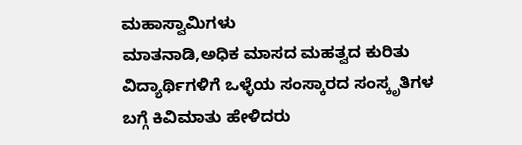ಮಹಾಸ್ವಾಮಿಗಳು
ಮಾತನಾಡಿ,ಅಧಿಕ ಮಾಸದ ಮಹತ್ವದ ಕುರಿತು ವಿದ್ಯಾರ್ಥಿಗಳಿಗೆ ಒಳ್ಳೆಯ ಸಂಸ್ಕಾರದ ಸಂಸ್ಕೃತಿಗಳ
ಬಗ್ಗೆ ಕಿವಿಮಾತು ಹೇಳಿದರು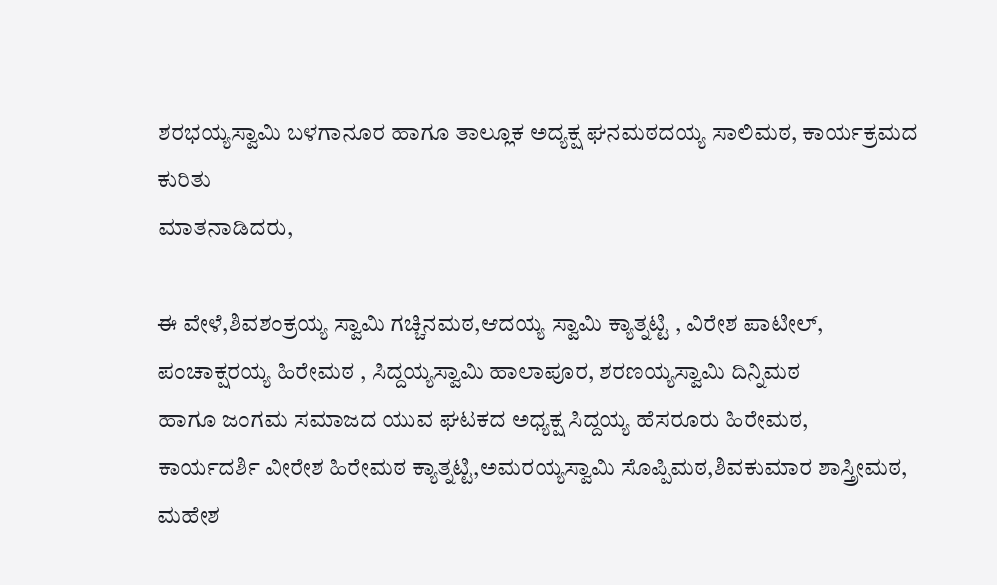ಶರಭಯ್ಯಸ್ವಾಮಿ ಬಳಗಾನೂರ ಹಾಗೂ ತಾಲ್ಲೂಕ ಅದ್ಯಕ್ಷ ಘನಮಠದಯ್ಯ ಸಾಲಿಮಠ, ಕಾರ್ಯಕ್ರಮದ ಕುರಿತು
ಮಾತನಾಡಿದರು,

ಈ ವೇಳೆ,ಶಿವಶಂಕ್ರಯ್ಯ ಸ್ವಾಮಿ ಗಚ್ಚಿನಮಠ,ಆದಯ್ಯ ಸ್ವಾಮಿ ಕ್ಯಾತ್ನಟ್ಟಿ , ವಿರೇಶ ಪಾಟೀಲ್, ಪಂಚಾಕ್ಷರಯ್ಯ ಹಿರೇಮಠ , ಸಿದ್ದಯ್ಯಸ್ವಾಮಿ ಹಾಲಾಪೂರ, ಶರಣಯ್ಯಸ್ವಾಮಿ ದಿನ್ನಿಮಠ
ಹಾಗೂ ಜಂಗಮ ಸಮಾಜದ ಯುವ ಘಟಕದ ಅಧ್ಯಕ್ಷ ಸಿದ್ದಯ್ಯ ಹೆಸರೂರು ಹಿರೇಮಠ,
ಕಾರ್ಯದರ್ಶಿ ವೀರೇಶ ಹಿರೇಮಠ ಕ್ಯಾತ್ನಟ್ಟಿ,ಅಮರಯ್ಯಸ್ವಾಮಿ ಸೊಪ್ಪಿಮಠ,ಶಿವಕುಮಾರ ಶಾಸ್ತ್ರೀಮಠ, ಮಹೇಶ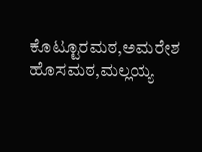ಕೊಟ್ಟೂರಮಠ,ಅಮರೇಶ ಹೊಸಮಠ,ಮಲ್ಲಯ್ಯ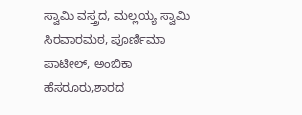ಸ್ವಾಮಿ ವಸ್ತ್ರದ, ಮಲ್ಲಯ್ಯ ಸ್ವಾಮಿ ಸಿರವಾರಮಠ, ಪೂರ್ಣಿಮಾ ಪಾಟೀಲ್, ಅಂಬಿಕಾ ಹೆಸರೂರು,ಶಾರದ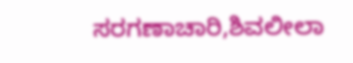ಸರಗಣಾಚಾರಿ,ಶಿವಲೀಲಾ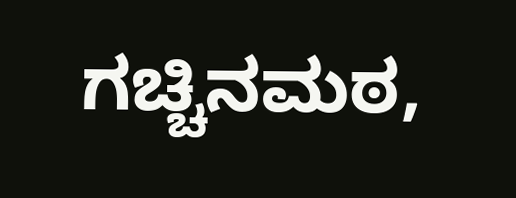ಗಚ್ಚಿನಮಠ,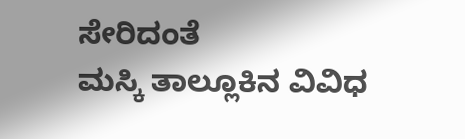ಸೇರಿದಂತೆ
ಮಸ್ಕಿ ತಾಲ್ಲೂಕಿನ ವಿವಿಧ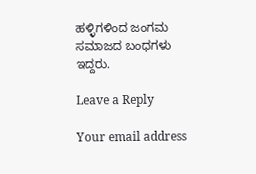ಹಳ್ಳಿಗಳಿಂದ ಜಂಗಮ ಸಮಾಜದ ಬಂಧಗಳು ಇದ್ದರು.

Leave a Reply

Your email address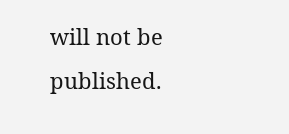will not be published.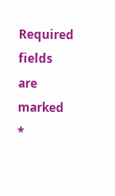Required fields are marked *